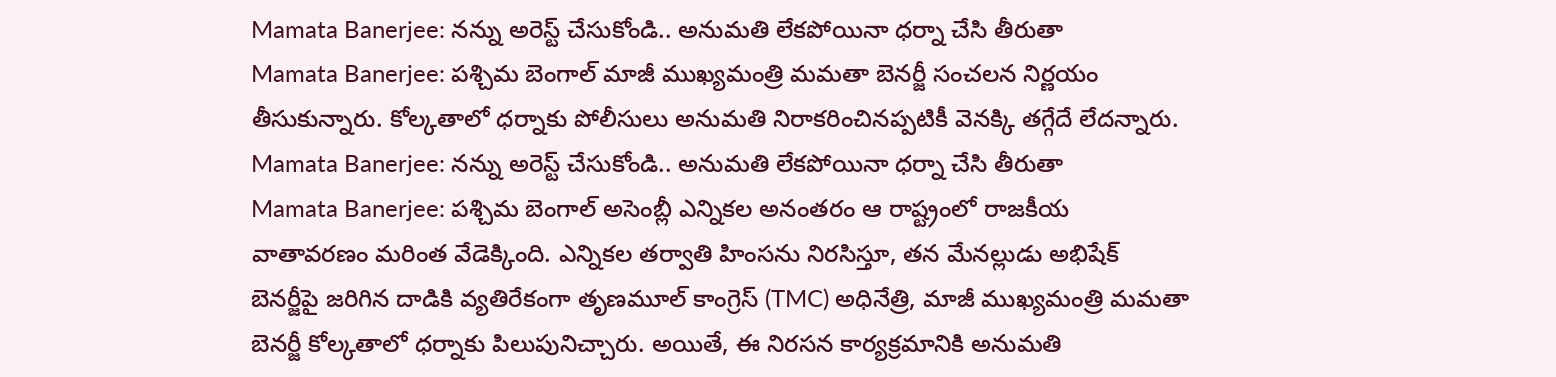Mamata Banerjee: నన్ను అరెస్ట్ చేసుకోండి.. అనుమతి లేకపోయినా ధర్నా చేసి తీరుతా
Mamata Banerjee: పశ్చిమ బెంగాల్ మాజీ ముఖ్యమంత్రి మమతా బెనర్జీ సంచలన నిర్ణయం తీసుకున్నారు. కోల్కతాలో ధర్నాకు పోలీసులు అనుమతి నిరాకరించినప్పటికీ వెనక్కి తగ్గేదే లేదన్నారు.
Mamata Banerjee: నన్ను అరెస్ట్ చేసుకోండి.. అనుమతి లేకపోయినా ధర్నా చేసి తీరుతా
Mamata Banerjee: పశ్చిమ బెంగాల్ అసెంబ్లీ ఎన్నికల అనంతరం ఆ రాష్ట్రంలో రాజకీయ వాతావరణం మరింత వేడెక్కింది. ఎన్నికల తర్వాతి హింసను నిరసిస్తూ, తన మేనల్లుడు అభిషేక్ బెనర్జీపై జరిగిన దాడికి వ్యతిరేకంగా తృణమూల్ కాంగ్రెస్ (TMC) అధినేత్రి, మాజీ ముఖ్యమంత్రి మమతా బెనర్జీ కోల్కతాలో ధర్నాకు పిలుపునిచ్చారు. అయితే, ఈ నిరసన కార్యక్రమానికి అనుమతి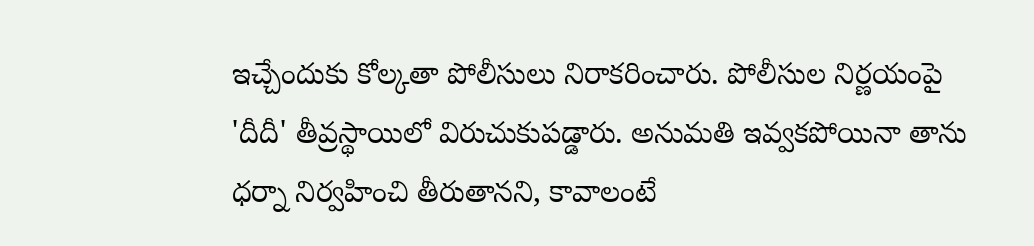ఇచ్చేందుకు కోల్కతా పోలీసులు నిరాకరించారు. పోలీసుల నిర్ణయంపై 'దీదీ' తీవ్రస్థాయిలో విరుచుకుపడ్డారు. అనుమతి ఇవ్వకపోయినా తాను ధర్నా నిర్వహించి తీరుతానని, కావాలంటే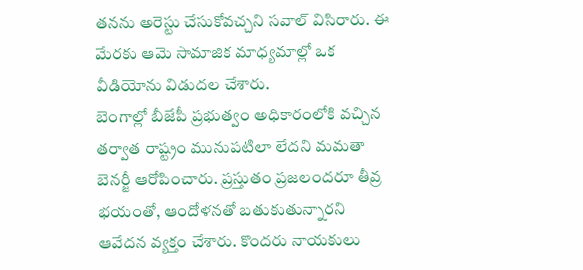తనను అరెస్టు చేసుకోవచ్చని సవాల్ విసిరారు. ఈ మేరకు ఆమె సామాజిక మాధ్యమాల్లో ఒక వీడియోను విడుదల చేశారు.
బెంగాల్లో బీజేపీ ప్రభుత్వం అధికారంలోకి వచ్చిన తర్వాత రాష్ట్రం మునుపటిలా లేదని మమతా బెనర్జీ ఆరోపించారు. ప్రస్తుతం ప్రజలందరూ తీవ్ర భయంతో, ఆందోళనతో బతుకుతున్నారని ఆవేదన వ్యక్తం చేశారు. కొందరు నాయకులు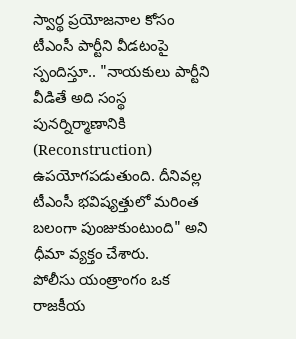స్వార్థ ప్రయోజనాల కోసం టీఎంసీ పార్టీని వీడటంపై స్పందిస్తూ.. "నాయకులు పార్టీని వీడితే అది సంస్థ పునర్నిర్మాణానికి (Reconstruction) ఉపయోగపడుతుంది. దీనివల్ల టీఎంసీ భవిష్యత్తులో మరింత బలంగా పుంజుకుంటుంది" అని ధీమా వ్యక్తం చేశారు.
పోలీసు యంత్రాంగం ఒక రాజకీయ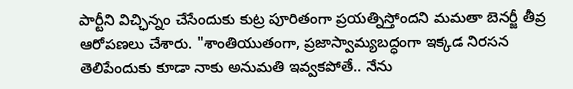పార్టీని విచ్ఛిన్నం చేసేందుకు కుట్ర పూరితంగా ప్రయత్నిస్తోందని మమతా బెనర్జీ తీవ్ర ఆరోపణలు చేశారు. "శాంతియుతంగా, ప్రజాస్వామ్యబద్ధంగా ఇక్కడ నిరసన తెలిపేందుకు కూడా నాకు అనుమతి ఇవ్వకపోతే.. నేను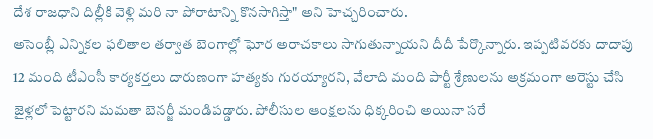దేశ రాజధాని దిల్లీకి వెళ్లి మరి నా పోరాటాన్ని కొనసాగిస్తా" అని హెచ్చరించారు.
అసెంబ్లీ ఎన్నికల ఫలితాల తర్వాత బెంగాల్లో ఘోర అరాచకాలు సాగుతున్నాయని దీదీ పేర్కొన్నారు. ఇప్పటివరకు దాదాపు 12 మంది టీఎంసీ కార్యకర్తలు దారుణంగా హత్యకు గురయ్యారని, వేలాది మంది పార్టీ శ్రేణులను అక్రమంగా అరెస్టు చేసి జైళ్లలో పెట్టారని మమతా బెనర్జీ మండిపడ్డారు. పోలీసుల ఆంక్షలను ధిక్కరించి అయినా సరే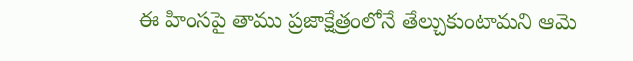ఈ హింసపై తాము ప్రజాక్షేత్రంలోనే తేల్చుకుంటామని ఆమె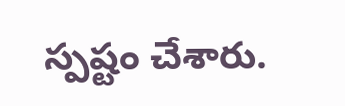స్పష్టం చేశారు.